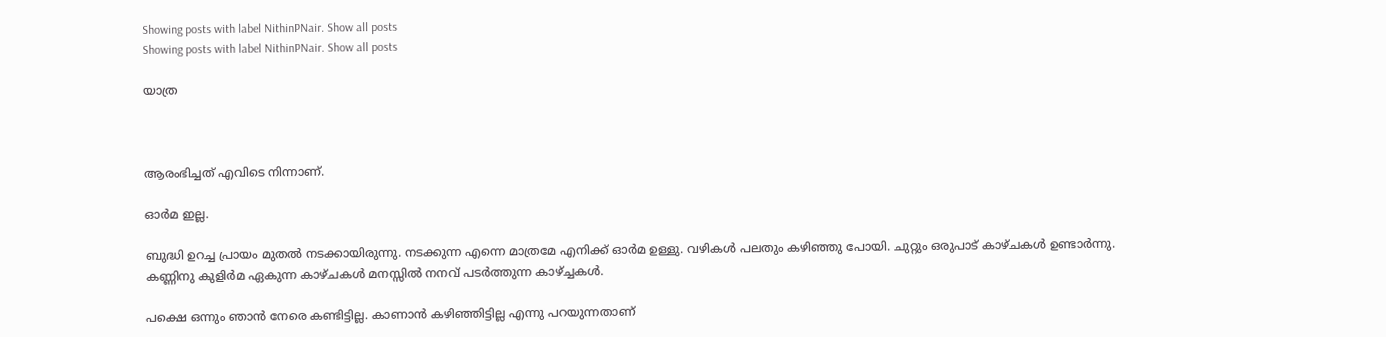Showing posts with label NithinPNair. Show all posts
Showing posts with label NithinPNair. Show all posts

യാത്ര



ആരംഭിച്ചത് എവിടെ നിന്നാണ്.

ഓർമ ഇല്ല.

ബുദ്ധി ഉറച്ച പ്രായം മുതൽ നടക്കായിരുന്നു. നടക്കുന്ന എന്നെ മാത്രമേ എനിക്ക് ഓർമ ഉള്ളു. വഴികൾ പലതും കഴിഞ്ഞു പോയി. ചുറ്റും ഒരുപാട് കാഴ്ചകൾ ഉണ്ടാർന്നു. കണ്ണിനു കുളിർമ ഏകുന്ന കാഴ്ചകൾ മനസ്സിൽ നനവ് പടർത്തുന്ന കാഴ്ച്ചകൾ.

പക്ഷെ ഒന്നും ഞാൻ നേരെ കണ്ടിട്ടില്ല. കാണാൻ കഴിഞ്ഞിട്ടില്ല എന്നു പറയുന്നതാണ്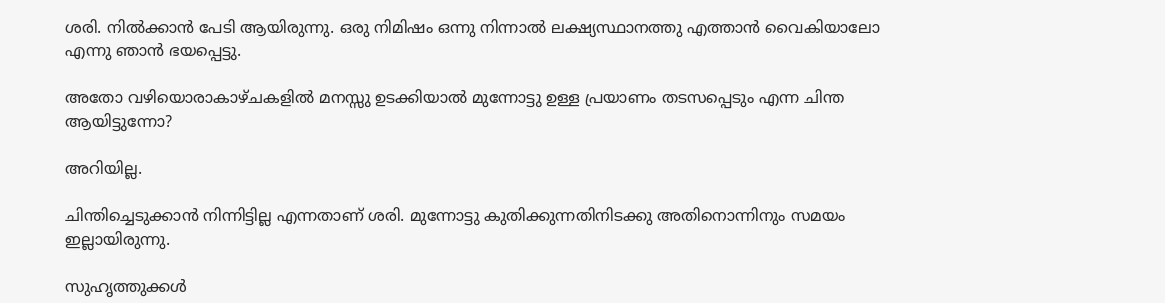ശരി. നിൽക്കാൻ പേടി ആയിരുന്നു. ഒരു നിമിഷം ഒന്നു നിന്നാൽ ലക്ഷ്യസ്ഥാനത്തു എത്താൻ വൈകിയാലോ എന്നു ഞാൻ ഭയപ്പെട്ടു.

അതോ വഴിയൊരാകാഴ്ചകളിൽ മനസ്സു ഉടക്കിയാൽ മുന്നോട്ടു ഉള്ള പ്രയാണം തടസപ്പെടും എന്ന ചിന്ത ആയിട്ടുന്നോ?

അറിയില്ല.

ചിന്തിച്ചെടുക്കാൻ നിന്നിട്ടില്ല എന്നതാണ് ശരി. മുന്നോട്ടു കുതിക്കുന്നതിനിടക്കു അതിനൊന്നിനും സമയം ഇല്ലായിരുന്നു.

സുഹൃത്തുക്കൾ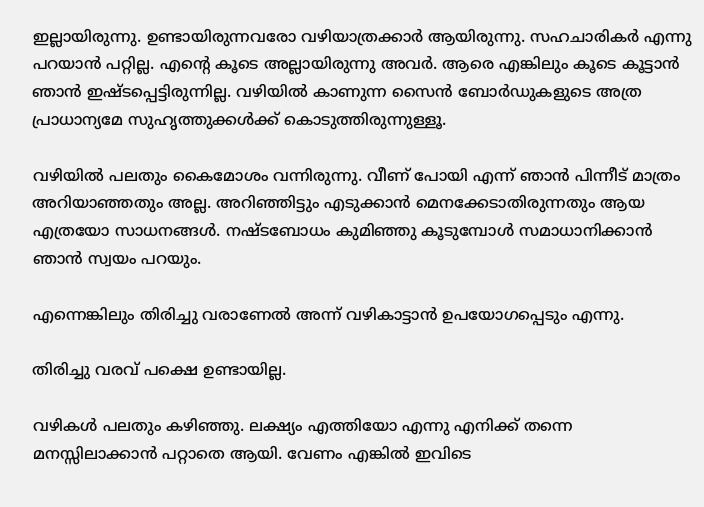ഇല്ലായിരുന്നു. ഉണ്ടായിരുന്നവരോ വഴിയാത്രക്കാർ ആയിരുന്നു. സഹചാരികർ എന്നു പറയാൻ പറ്റില്ല. എന്റെ കൂടെ അല്ലായിരുന്നു അവർ. ആരെ എങ്കിലും കൂടെ കൂട്ടാൻ ഞാൻ ഇഷ്ടപ്പെട്ടിരുന്നില്ല. വഴിയിൽ കാണുന്ന സൈൻ ബോർഡുകളുടെ അത്ര പ്രാധാന്യമേ സുഹൃത്തുക്കൾക്ക് കൊടുത്തിരുന്നുള്ളൂ.

വഴിയിൽ പലതും കൈമോശം വന്നിരുന്നു. വീണ് പോയി എന്ന് ഞാൻ പിന്നീട് മാത്രം അറിയാഞ്ഞതും അല്ല. അറിഞ്ഞിട്ടും എടുക്കാൻ മെനക്കേടാതിരുന്നതും ആയ എത്രയോ സാധനങ്ങൾ. നഷ്ടബോധം കുമിഞ്ഞു കൂടുമ്പോൾ സമാധാനിക്കാൻ ഞാൻ സ്വയം പറയും.

എന്നെങ്കിലും തിരിച്ചു വരാണേൽ അന്ന് വഴികാട്ടാൻ ഉപയോഗപ്പെടും എന്നു.

തിരിച്ചു വരവ് പക്ഷെ ഉണ്ടായില്ല.

വഴികൾ പലതും കഴിഞ്ഞു. ലക്ഷ്യം എത്തിയോ എന്നു എനിക്ക് തന്നെ മനസ്സിലാക്കാൻ പറ്റാതെ ആയി. വേണം എങ്കിൽ ഇവിടെ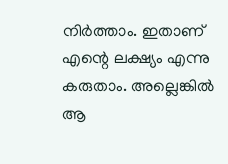നിർത്താം. ഇതാണ് എന്റെ ലക്ഷ്യം എന്നു കരുതാം. അല്ലെങ്കിൽ ആ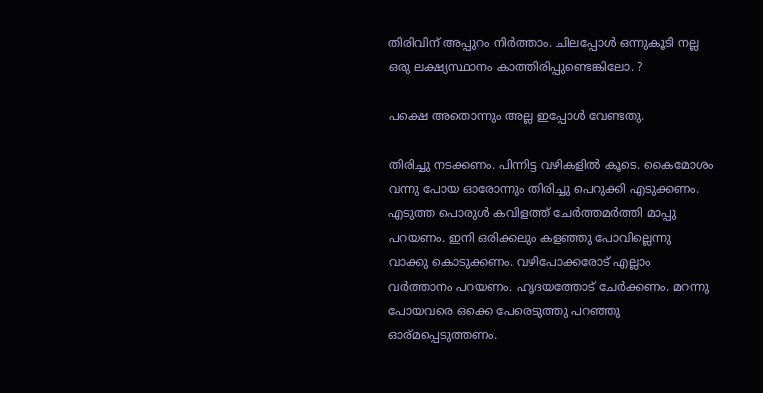തിരിവിന് അപ്പുറം നിർത്താം. ചിലപ്പോൾ ഒന്നുകൂടി നല്ല ഒരു ലക്ഷ്യസ്ഥാനം കാത്തിരിപ്പുണ്ടെങ്കിലോ. ?

പക്ഷെ അതൊന്നും അല്ല ഇപ്പോൾ വേണ്ടതു.

തിരിച്ചു നടക്കണം. പിന്നിട്ട വഴികളിൽ കൂടെ. കൈമോശം വന്നു പോയ ഓരോന്നും തിരിച്ചു പെറുക്കി എടുക്കണം. എടുത്ത പൊരുൾ കവിളത്ത് ചേർത്തമർത്തി മാപ്പു പറയണം. ഇനി ഒരിക്കലും കളഞ്ഞു പോവില്ലെന്നു വാക്കു കൊടുക്കണം. വഴിപോക്കരോട് എല്ലാം വർത്താനം പറയണം. ഹൃദയത്തോട് ചേർക്കണം. മറന്നു പോയവരെ ഒക്കെ പേരെടുത്തു പറഞ്ഞു ഓര്മപ്പെടുത്തണം.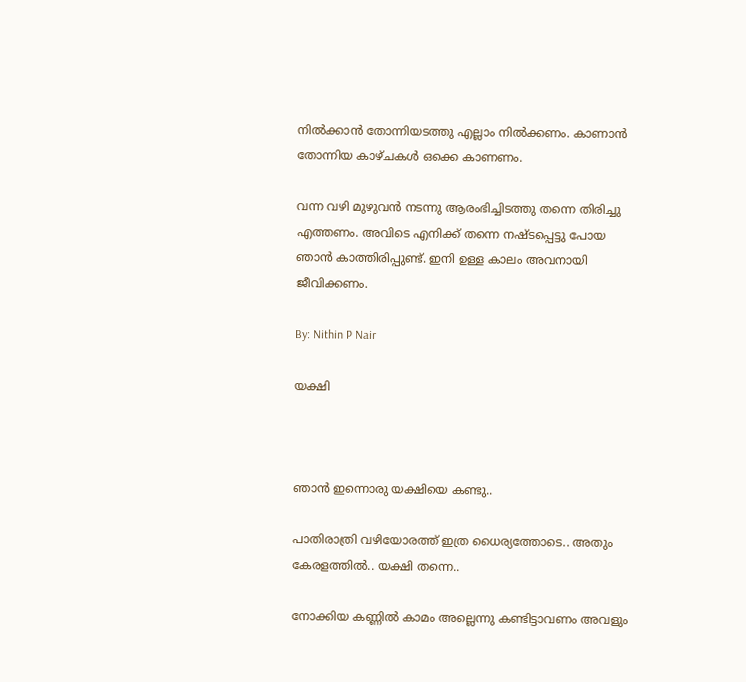നിൽക്കാൻ തോന്നിയടത്തു എല്ലാം നിൽക്കണം. കാണാൻ തോന്നിയ കാഴ്ചകൾ ഒക്കെ കാണണം.

വന്ന വഴി മുഴുവൻ നടന്നു ആരംഭിച്ചിടത്തു തന്നെ തിരിച്ചു എത്തണം. അവിടെ എനിക്ക് തന്നെ നഷ്ടപ്പെട്ടു പോയ ഞാൻ കാത്തിരിപ്പുണ്ട്. ഇനി ഉള്ള കാലം അവനായി ജീവിക്കണം.

By: Nithin P Nair

യക്ഷി



ഞാൻ ഇന്നൊരു യക്ഷിയെ കണ്ടു..

പാതിരാത്രി വഴിയോരത്ത് ഇത്ര ധൈര്യത്തോടെ.. അതും കേരളത്തിൽ.. യക്ഷി തന്നെ..

നോക്കിയ കണ്ണിൽ കാമം അല്ലെന്നു കണ്ടിട്ടാവണം അവളും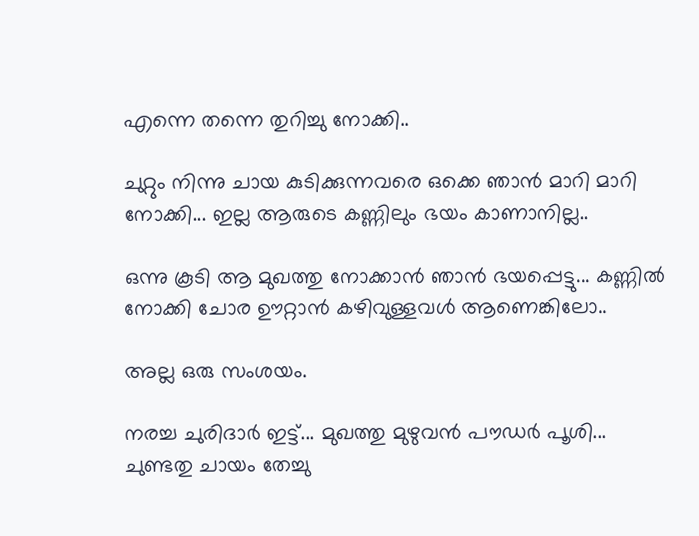എന്നെ തന്നെ തുറിച്ചു നോക്കി..

ചുറ്റും നിന്നു ചായ കുടിക്കുന്നവരെ ഒക്കെ ഞാൻ മാറി മാറി നോക്കി... ഇല്ല ആരുടെ കണ്ണിലും ഭയം കാണാനില്ല..

ഒന്നു കൂടി ആ മുഖത്തു നോക്കാൻ ഞാൻ ഭയപ്പെട്ടു... കണ്ണിൽ നോക്കി ചോര ഊറ്റാൻ കഴിവുള്ളവൾ ആണെങ്കിലോ..

അല്ല ഒരു സംശയം.

നരച്ച ചുരിദാർ ഇട്ട്... മുഖത്തു മുഴുവൻ പൗഡർ പൂശി... ചുണ്ടതു ചായം തേച്ചു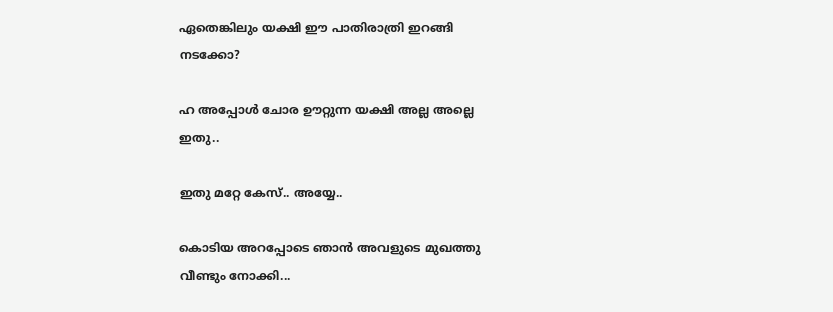ഏതെങ്കിലും യക്ഷി ഈ പാതിരാത്രി ഇറങ്ങി നടക്കോ?

ഹ അപ്പോൾ ചോര ഊറ്റുന്ന യക്ഷി അല്ല അല്ലെ ഇതു..

ഇതു മറ്റേ കേസ്.. അയ്യേ..

കൊടിയ അറപ്പോടെ ഞാൻ അവളുടെ മുഖത്തു വീണ്ടും നോക്കി...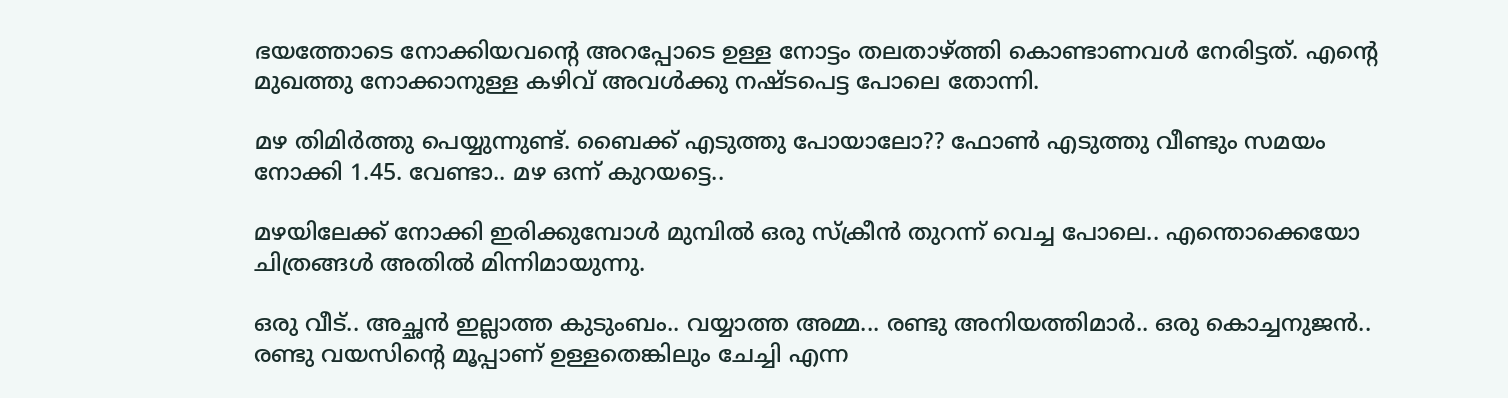ഭയത്തോടെ നോക്കിയവന്റെ അറപ്പോടെ ഉള്ള നോട്ടം തലതാഴ്ത്തി കൊണ്ടാണവൾ നേരിട്ടത്. എന്റെ മുഖത്തു നോക്കാനുള്ള കഴിവ് അവൾക്കു നഷ്ടപെട്ട പോലെ തോന്നി.

മഴ തിമിർത്തു പെയ്യുന്നുണ്ട്. ബൈക്ക്‌ എടുത്തു പോയാലോ?? ഫോൺ എടുത്തു വീണ്ടും സമയം നോക്കി 1.45. വേണ്ടാ.. മഴ ഒന്ന് കുറയട്ടെ..

മഴയിലേക്ക് നോക്കി ഇരിക്കുമ്പോൾ മുമ്പിൽ ഒരു സ്ക്രീൻ തുറന്ന് വെച്ച പോലെ.. എന്തൊക്കെയോ ചിത്രങ്ങൾ അതിൽ മിന്നിമായുന്നു.

ഒരു വീട്.. അച്ഛൻ ഇല്ലാത്ത കുടുംബം.. വയ്യാത്ത അമ്മ... രണ്ടു അനിയത്തിമാർ.. ഒരു കൊച്ചനുജൻ.. രണ്ടു വയസിന്റെ മൂപ്പാണ് ഉള്ളതെങ്കിലും ചേച്ചി എന്ന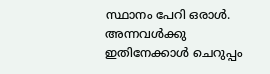സ്ഥാനം പേറി ഒരാൾ. അന്നവൾക്കു ഇതിനേക്കാൾ ചെറുപ്പം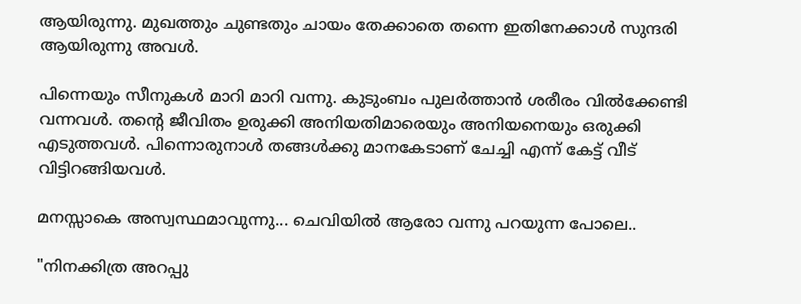ആയിരുന്നു. മുഖത്തും ചുണ്ടതും ചായം തേക്കാതെ തന്നെ ഇതിനേക്കാൾ സുന്ദരി ആയിരുന്നു അവൾ.

പിന്നെയും സീനുകൾ മാറി മാറി വന്നു. കുടുംബം പുലർത്താൻ ശരീരം വിൽക്കേണ്ടി വന്നവൾ. തന്റെ ജീവിതം ഉരുക്കി അനിയതിമാരെയും അനിയനെയും ഒരുക്കി എടുത്തവൾ. പിന്നൊരുനാൾ തങ്ങൾക്കു മാനകേടാണ് ചേച്ചി എന്ന് കേട്ട് വീട് വിട്ടിറങ്ങിയവൾ.

മനസ്സാകെ അസ്വസ്ഥമാവുന്നു... ചെവിയിൽ ആരോ വന്നു പറയുന്ന പോലെ..

"നിനക്കിത്ര അറപ്പു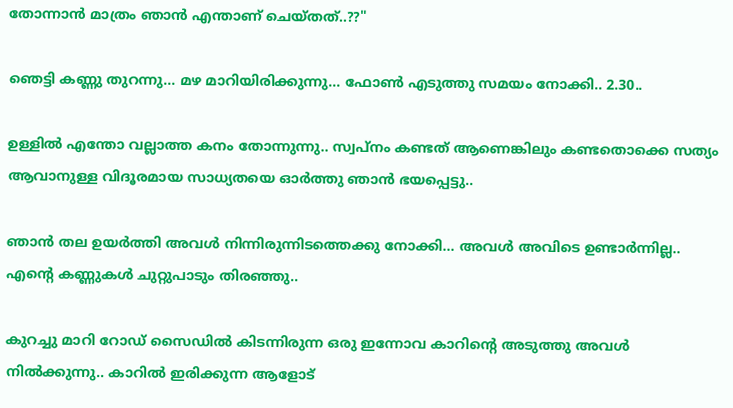തോന്നാൻ മാത്രം ഞാൻ എന്താണ് ചെയ്തത്..??"

ഞെട്ടി കണ്ണു തുറന്നു... മഴ മാറിയിരിക്കുന്നു... ഫോൺ എടുത്തു സമയം നോക്കി.. 2.30..

ഉള്ളിൽ എന്തോ വല്ലാത്ത കനം തോന്നുന്നു.. സ്വപ്നം കണ്ടത് ആണെങ്കിലും കണ്ടതൊക്കെ സത്യം ആവാനുള്ള വിദൂരമായ സാധ്യതയെ ഓർത്തു ഞാൻ ഭയപ്പെട്ടു..

ഞാൻ തല ഉയർത്തി അവൾ നിന്നിരുന്നിടത്തെക്കു നോക്കി... അവൾ അവിടെ ഉണ്ടാർന്നില്ല.. എന്റെ കണ്ണുകൾ ചുറ്റുപാടും തിരഞ്ഞു..

കുറച്ചു മാറി റോഡ് സൈഡിൽ കിടന്നിരുന്ന ഒരു ഇന്നോവ കാറിന്റെ അടുത്തു അവൾ നിൽക്കുന്നു.. കാറിൽ ഇരിക്കുന്ന ആളോട്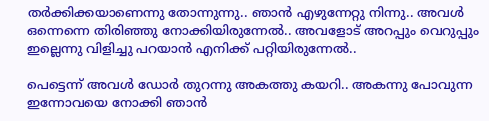തർക്കിക്കയാണെന്നു തോന്നുന്നു.. ഞാൻ എഴുന്നേറ്റു നിന്നു.. അവൾ ഒന്നെന്നെ തിരിഞ്ഞു നോക്കിയിരുന്നേൽ.. അവളോട്‌ അറപ്പും വെറുപ്പും ഇല്ലെന്നു വിളിച്ചു പറയാൻ എനിക്ക് പറ്റിയിരുന്നേൽ..

പെട്ടെന്ന് അവൾ ഡോർ തുറന്നു അകത്തു കയറി.. അകന്നു പോവുന്ന ഇന്നോവയെ നോക്കി ഞാൻ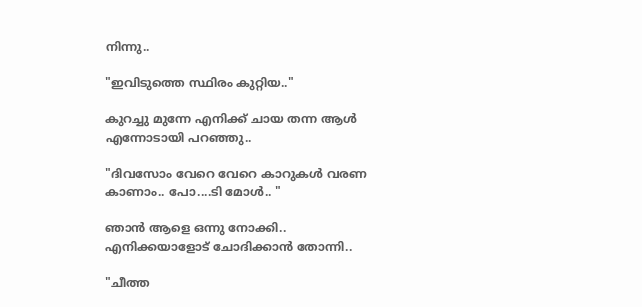നിന്നു..

"ഇവിടുത്തെ സ്ഥിരം കുറ്റിയ.."

കുറച്ചു മുന്നേ എനിക്ക് ചായ തന്ന ആൾ എന്നോടായി പറഞ്ഞു..

"ദിവസോം വേറെ വേറെ കാറുകൾ വരണ കാണാം.. പോ....ടി മോൾ.. "

ഞാൻ ആളെ ഒന്നു നോക്കി.. എനിക്കയാളോട് ചോദിക്കാൻ തോന്നി..

"ചീത്ത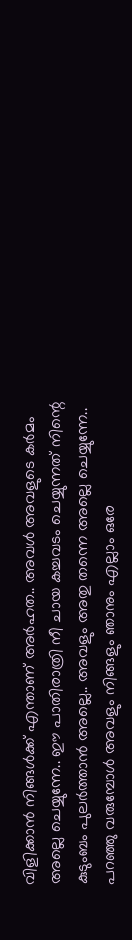വിളിക്കാൻ നിങ്ങൾക്ക് എന്താണ് അർഹത.. അവൾ അവളുടെ കർമം അല്ലെ ചെയ്യുന്നേ.. ഈ പാതിരാത്രി നീ ചായ കച്ചവടം ചെയ്യുന്നത് നിന്റെ കുടുംബം പുലർത്താൻ അല്ലെ.. അവളും അതു തന്നെ അല്ലെ ചെയ്യുന്നേ.. പറഞ്ഞു വരുമ്പോൾ അവളും നിങ്ങളും ഞാനും എല്ലാം ഒരേ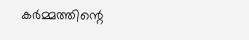കർമ്മത്തിന്റെ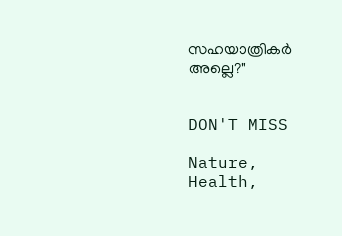സഹയാത്രികർ അല്ലെ?"


DON'T MISS

Nature, Health,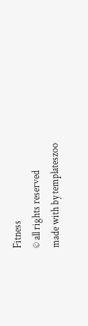Fitness
© all rights reserved
made with by templateszoo